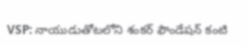VSP: నాయుడుతోటలోని శంకర్ ఫౌండేషన్ కంటి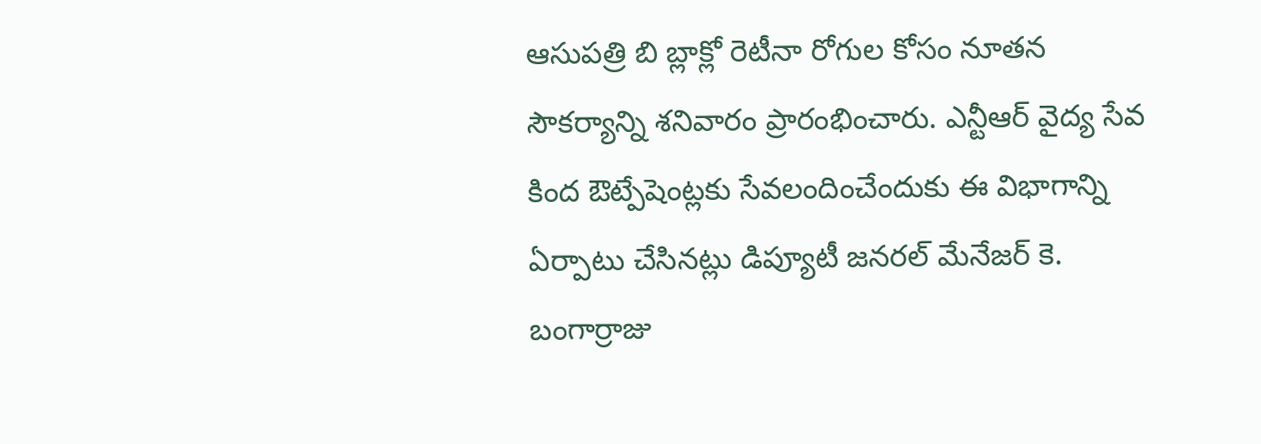ఆసుపత్రి బి బ్లాక్లో రెటీనా రోగుల కోసం నూతన సౌకర్యాన్ని శనివారం ప్రారంభించారు. ఎన్టీఆర్ వైద్య సేవ కింద ఔట్పేషెంట్లకు సేవలందించేందుకు ఈ విభాగాన్ని ఏర్పాటు చేసినట్లు డిప్యూటీ జనరల్ మేనేజర్ కె. బంగార్రాజు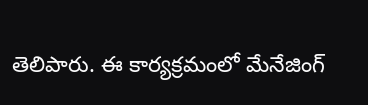తెలిపారు. ఈ కార్యక్రమంలో మేనేజింగ్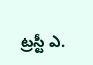ట్రస్టీ ఎ.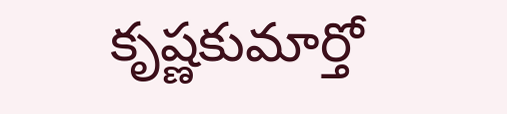కృష్ణకుమార్తో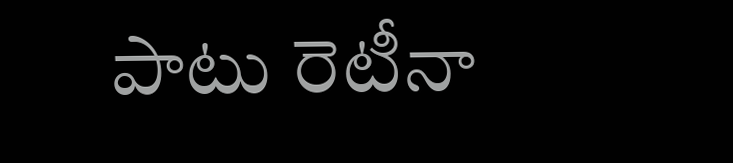పాటు రెటీనా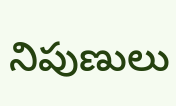నిపుణులు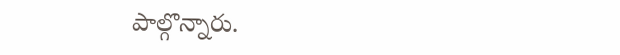పాల్గొన్నారు.